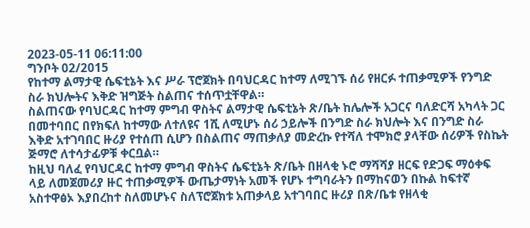2023-05-11 06:11:00
ግንቦት 02/2015
የከተማ ልማታዊ ሴፍቲኔት እና ሥራ ፕሮጀክት በባህርዳር ከተማ ለሚገኙ ሰሪ የዘርፉ ተጠቃሚዎች የንግድ ስራ ክህሎትና እቅድ ዝግጅት ስልጠና ተሰጥቷቸዋል።
ስልጠናው የባህርዳር ከተማ ምግብ ዋስትና ልማታዊ ሴፍቲኔት ጽ/ቤት ከሌሎች አጋርና ባለድርሻ አካላት ጋር በመተባበር በየክፍለ ከተማው ለተለዩና 1ሺ ለሚሆኑ ሰሪ ኃይሎች በንግድ ስራ ክህሎት እና በንግድ ስራ እቅድ አተገባበር ዙሪያ የተሰጠ ሲሆን በስልጠና ማጠቃለያ መድረኩ የተሻለ ተሞክሮ ያላቸው ሰሪዎች የስኬት ጅማሮ ለተሳታፊዎቹ ቀርቧል።
ከዚህ ባለፈ የባህርዳር ከተማ ምግብ ዋስትና ሴፍቲኔት ጽ/ቤት በዘላቂ ኑሮ ማሻሻያ ዘርፍ የድጋፍ ማዕቀፍ ላይ ለመጀመሪያ ዙር ተጠቃሚዎች ውጤታማነት አመች የሆኑ ተግባራትን በማከናወን በኩል ከፍተኛ አስተዋፅኦ እያበረከተ ስለመሆኑና ስለፕሮጀክቱ አጠቃላይ አተገባበር ዙሪያ በጽ/ቤቱ የዘላቂ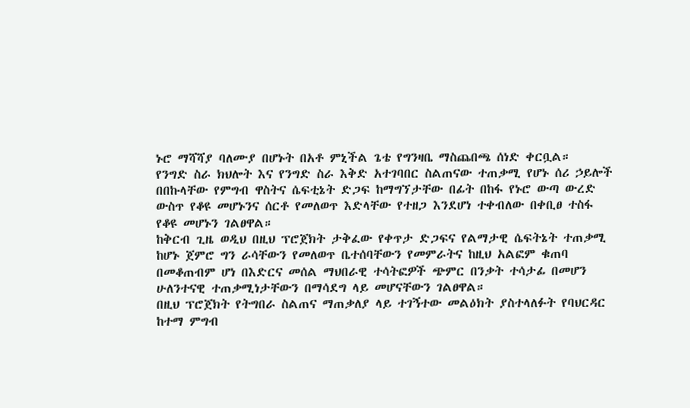ኑሮ ማሻሻያ ባለሙያ በሆኑት በአቶ ምኒችል ጌቴ የግንዛቤ ማስጨበጫ ሰነድ ቀርቧል።
የንግድ ስራ ክህሎት እና የንግድ ስራ እቅድ አተገባበር ስልጠናው ተጠቃሚ የሆኑ ሰሪ ኃይሎች በበኩላቸው የምግብ ዋስትና ሴፍቲኔት ድጋፍ ከማግኘታቸው በፊት በከፋ የኑሮ ውጣ ውረድ ውስጥ የቆዩ መሆኑንና ሰርቶ የመለወጥ እድላቸው የተዘጋ እንደሆነ ተቀብለው በቀቢፀ ተስፋ የቆዩ መሆኑን ገልፀዋል።
ከቅርብ ጊዜ ወዲህ በዚህ ፕሮጀክት ታቅፈው የቀጥታ ድጋፍና የልማታዊ ሴፍትኔት ተጠቃሚ ከሆኑ ጀምሮ ግን ራሳቸውን የመለወጥ ቤተሰባቸውን የመምራትና ከዚህ አልፎም ቁጠባ በመቆጠብም ሆነ በእድርና መሰል ማህበራዊ ተሳትፎዎች ጭምር በንቃት ተሳታፊ በመሆን ሁለንተናዊ ተጠቃሚነታቸውን በማሳደግ ላይ መሆናቸውን ገልፀዋል።
በዚህ ፕሮጀክት የትግበራ ስልጠና ማጠቃለያ ላይ ተገኝተው መልዕክት ያስተላለፉት የባህርዳር ከተማ ምግብ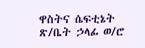ዋስትና ሴፍቲኔት ጽ/ቤት ኃላፊ ወ/ሮ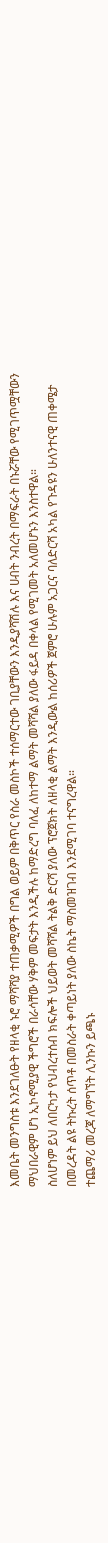እመቤት መንግስቱ እንደገለፁት የዘላቂ ኑሮ ማሻሻያ ተጠቃሚዎች በግል ወይም በቅጥር የስራ መስኮች ተሰማርተው ገቢያቸውን እንዲያሻሽሉ እና ሀብት ንብረት በማፍራት በኑሯቸው የሚገጥሟቸውን ማህበራዊም ሆነ ኢኮኖሚያዊ ችግሮች በራሳቸው ሃቅም መፍታት እንዲችሉ ከማድረግ ባለፈ ለከተማ ልማት መሻሻል ያለው ፋይዳ በቀላል የሚገመት አለመሆኑን እንስተዋል።
ስለሆነም ይህ ለበርካታ የህብረተሰብ ክፍሎች ህይወት መሻሻል ትልቅ ድርሻ ያለው ፕሮጀክት ለዘላቂ ልማት እንዲውል ከሰሪዎች ጀምሮ ሁሉም አጋርና ባለድርሻ አካል የጉዳዩን ሁለንተናዊ ጠቀሜታ በመረዳት ልዩ ትኩረት ሰጥቶ በመስራት ቀጣይነት ያለው ስኬት ማስመዝገብ እንደሚገባ ተናግረዋል።
ተጨማሪ መረጃ ለማግኘት ሊንኩን ይጫኑ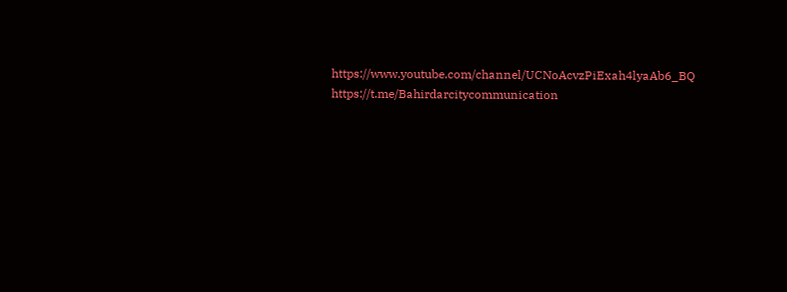https://www.youtube.com/channel/UCNoAcvzPiExah4lyaAb6_BQ
https://t.me/Bahirdarcitycommunication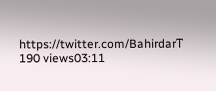https://twitter.com/Bahirdarፐ
190 views03:11